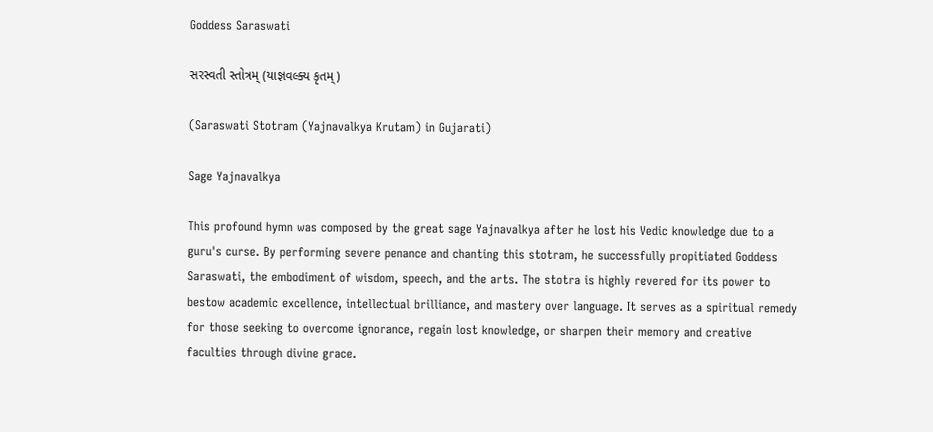Goddess Saraswati

સરસ્વતી સ્તોત્રમ્ (યાજ્ઞવલ્ક્ય કૃતમ્)

(Saraswati Stotram (Yajnavalkya Krutam) in Gujarati)

Sage Yajnavalkya

This profound hymn was composed by the great sage Yajnavalkya after he lost his Vedic knowledge due to a guru's curse. By performing severe penance and chanting this stotram, he successfully propitiated Goddess Saraswati, the embodiment of wisdom, speech, and the arts. The stotra is highly revered for its power to bestow academic excellence, intellectual brilliance, and mastery over language. It serves as a spiritual remedy for those seeking to overcome ignorance, regain lost knowledge, or sharpen their memory and creative faculties through divine grace.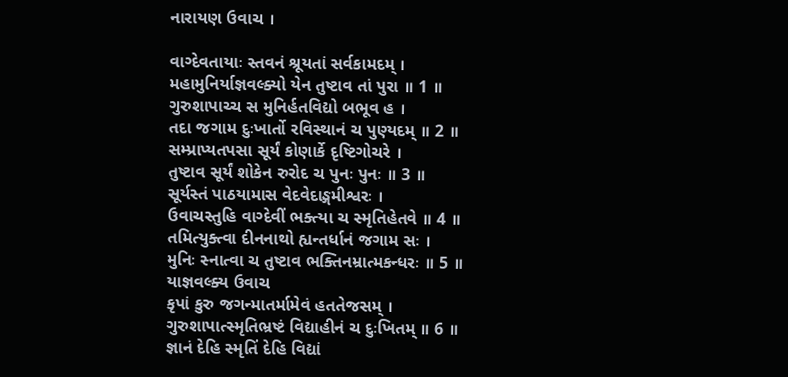નારાયણ ઉવાચ ।

વાગ્દેવતાયાઃ સ્તવનં શ્રૂયતાં સર્વકામદમ્ ।
મહામુનિર્યાજ્ઞવલ્ક્યો યેન તુષ્ટાવ તાં પુરા ॥ 1 ॥
ગુરુશાપાચ્ચ સ મુનિર્હતવિદ્યો બભૂવ હ ।
તદા જગામ દુઃખાર્તો રવિસ્થાનં ચ પુણ્યદમ્ ॥ 2 ॥
સમ્પ્રાપ્યતપસા સૂર્યં કોણાર્કે દૃષ્ટિગોચરે ।
તુષ્ટાવ સૂર્યં શોકેન રુરોદ ચ પુનઃ પુનઃ ॥ 3 ॥
સૂર્યસ્તં પાઠયામાસ વેદવેદાઙ્ગમીશ્વરઃ ।
ઉવાચસ્તુહિ વાગ્દેવીં ભક્ત્યા ચ સ્મૃતિહેતવે ॥ 4 ॥
તમિત્યુક્ત્વા દીનનાથો હ્યન્તર્ધાનં જગામ સઃ ।
મુનિઃ સ્નાત્વા ચ તુષ્ટાવ ભક્તિનમ્રાત્મકન્ધરઃ ॥ 5 ॥
યાજ્ઞવલ્ક્ય ઉવાચ
કૃપાં કુરુ જગન્માતર્મામેવં હતતેજસમ્ ।
ગુરુશાપાત્સ્મૃતિભ્રષ્ટં વિદ્યાહીનં ચ દુઃખિતમ્ ॥ 6 ॥
જ્ઞાનં દેહિ સ્મૃતિં દેહિ વિદ્યાં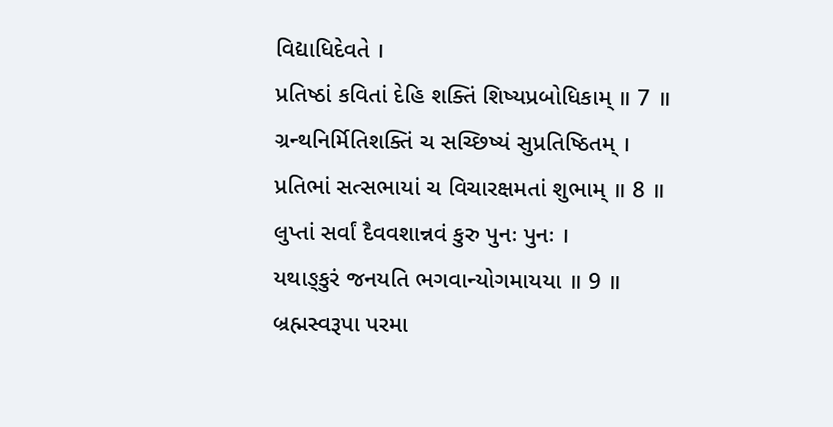વિદ્યાધિદેવતે ।
પ્રતિષ્ઠાં કવિતાં દેહિ શક્તિં શિષ્યપ્રબોધિકામ્ ॥ 7 ॥
ગ્રન્થનિર્મિતિશક્તિં ચ સચ્છિષ્યં સુપ્રતિષ્ઠિતમ્ ।
પ્રતિભાં સત્સભાયાં ચ વિચારક્ષમતાં શુભામ્ ॥ 8 ॥
લુપ્તાં સર્વાં દૈવવશાન્નવં કુરુ પુનઃ પુનઃ ।
યથાઙ્કુરં જનયતિ ભગવાન્યોગમાયયા ॥ 9 ॥
બ્રહ્મસ્વરૂપા પરમા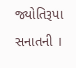જ્યોતિરૂપા સનાતની ।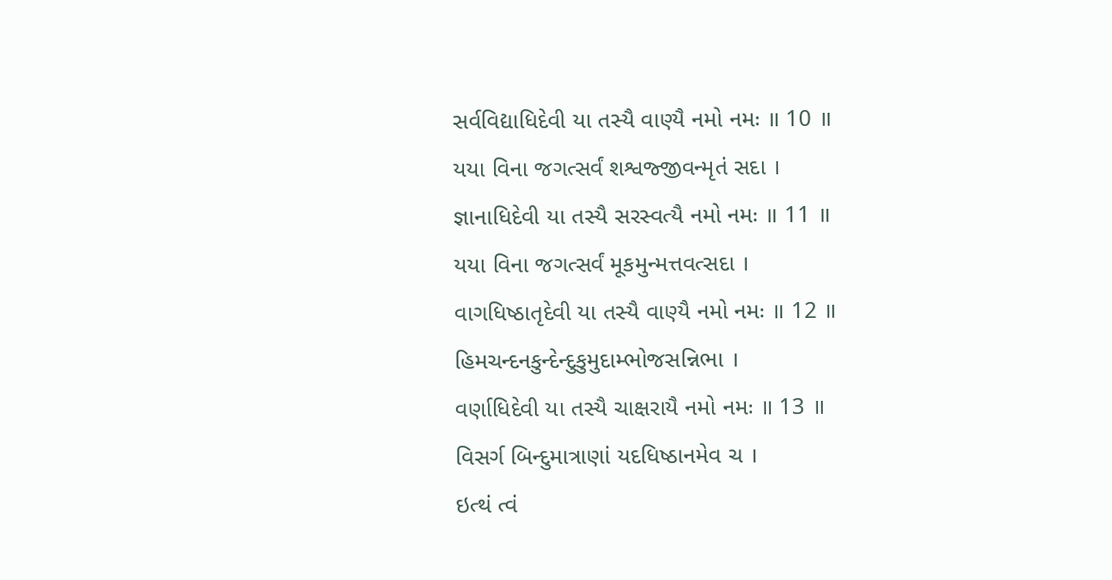સર્વવિદ્યાધિદેવી યા તસ્યૈ વાણ્યૈ નમો નમઃ ॥ 10 ॥
યયા વિના જગત્સર્વં શશ્વજ્જીવન્મૃતં સદા ।
જ્ઞાનાધિદેવી યા તસ્યૈ સરસ્વત્યૈ નમો નમઃ ॥ 11 ॥
યયા વિના જગત્સર્વં મૂકમુન્મત્તવત્સદા ।
વાગધિષ્ઠાતૃદેવી યા તસ્યૈ વાણ્યૈ નમો નમઃ ॥ 12 ॥
હિમચન્દનકુન્દેન્દુકુમુદામ્ભોજસન્નિભા ।
વર્ણાધિદેવી યા તસ્યૈ ચાક્ષરાયૈ નમો નમઃ ॥ 13 ॥
વિસર્ગ બિન્દુમાત્રાણાં યદધિષ્ઠાનમેવ ચ ।
ઇત્થં ત્વં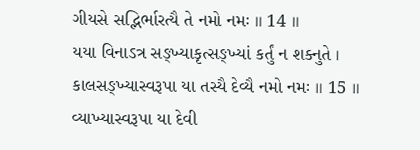ગીયસે સદ્ભિર્ભારત્યૈ તે નમો નમઃ ॥ 14 ॥
યયા વિનાઽત્ર સઙ્ખ્યાકૃત્સઙ્ખ્યાં કર્તું ન શક્નુતે ।
કાલસઙ્ખ્યાસ્વરૂપા યા તસ્યૈ દેવ્યૈ નમો નમઃ ॥ 15 ॥
વ્યાખ્યાસ્વરૂપા યા દેવી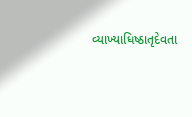વ્યાખ્યાધિષ્ઠાતૃદેવતા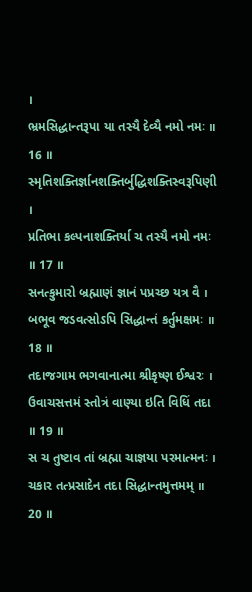।
ભ્રમસિદ્ધાન્તરૂપા યા તસ્યૈ દેવ્યૈ નમો નમઃ ॥ 16 ॥
સ્મૃતિશક્તિર્જ્ઞાનશક્તિર્બુદ્ધિશક્તિસ્વરૂપિણી ।
પ્રતિભા કલ્પનાશક્તિર્યા ચ તસ્યૈ નમો નમઃ ॥ 17 ॥
સનત્કુમારો બ્રહ્માણં જ્ઞાનં પપ્રચ્છ યત્ર વૈ ।
બભૂવ જડવત્સોઽપિ સિદ્ધાન્તં કર્તુમક્ષમઃ ॥ 18 ॥
તદાજગામ ભગવાનાત્મા શ્રીકૃષ્ણ ઈશ્વરઃ ।
ઉવાચસત્તમં સ્તોત્રં વાણ્યા ઇતિ વિધિં તદા ॥ 19 ॥
સ ચ તુષ્ટાવ તાં બ્રહ્મા ચાજ્ઞયા પરમાત્મનઃ ।
ચકાર તત્પ્રસાદેન તદા સિદ્ધાન્તમુત્તમમ્ ॥ 20 ॥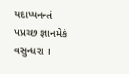યદાપ્યનન્તં પપ્રચ્છ જ્ઞાનમેકં વસુન્ધરા ।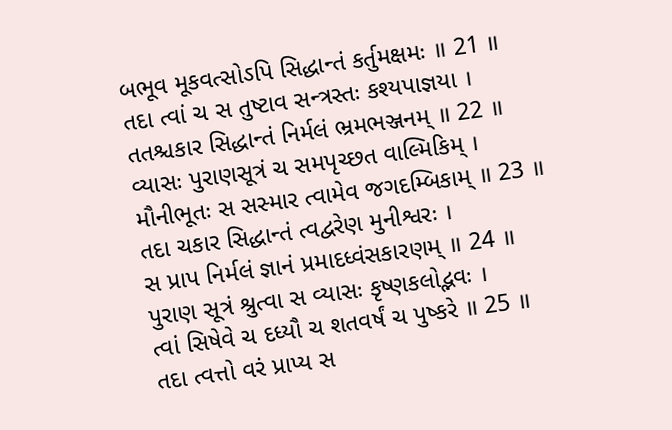બભૂવ મૂકવત્સોઽપિ સિદ્ધાન્તં કર્તુમક્ષમઃ ॥ 21 ॥
તદા ત્વાં ચ સ તુષ્ટાવ સન્ત્રસ્તઃ કશ્યપાજ્ઞયા ।
તતશ્ચકાર સિદ્ધાન્તં નિર્મલં ભ્રમભઞ્જનમ્ ॥ 22 ॥
વ્યાસઃ પુરાણસૂત્રં ચ સમપૃચ્છત વાલ્મિકિમ્ ।
મૌનીભૂતઃ સ સસ્માર ત્વામેવ જગદમ્બિકામ્ ॥ 23 ॥
તદા ચકાર સિદ્ધાન્તં ત્વદ્વરેણ મુનીશ્વરઃ ।
સ પ્રાપ નિર્મલં જ્ઞાનં પ્રમાદધ્વંસકારણમ્ ॥ 24 ॥
પુરાણ સૂત્રં શ્રુત્વા સ વ્યાસઃ કૃષ્ણકલોદ્ભવઃ ।
ત્વાં સિષેવે ચ દધ્યૌ ચ શતવર્ષં ચ પુષ્કરે ॥ 25 ॥
તદા ત્વત્તો વરં પ્રાપ્ય સ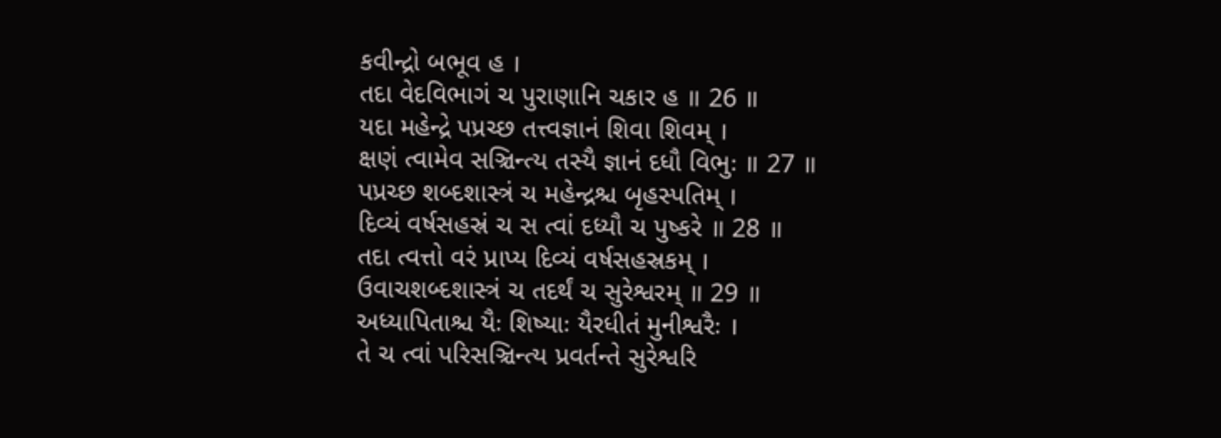કવીન્દ્રો બભૂવ હ ।
તદા વેદવિભાગં ચ પુરાણાનિ ચકાર હ ॥ 26 ॥
યદા મહેન્દ્રે પપ્રચ્છ તત્ત્વજ્ઞાનં શિવા શિવમ્ ।
ક્ષણં ત્વામેવ સઞ્ચિન્ત્ય તસ્યૈ જ્ઞાનં દધૌ વિભુઃ ॥ 27 ॥
પપ્રચ્છ શબ્દશાસ્ત્રં ચ મહેન્દ્રશ્ચ બૃહસ્પતિમ્ ।
દિવ્યં વર્ષસહસ્રં ચ સ ત્વાં દધ્યૌ ચ પુષ્કરે ॥ 28 ॥
તદા ત્વત્તો વરં પ્રાપ્ય દિવ્યં વર્ષસહસ્રકમ્ ।
ઉવાચશબ્દશાસ્ત્રં ચ તદર્થં ચ સુરેશ્વરમ્ ॥ 29 ॥
અધ્યાપિતાશ્ચ યૈઃ શિષ્યાઃ યૈરધીતં મુનીશ્વરૈઃ ।
તે ચ ત્વાં પરિસઞ્ચિન્ત્ય પ્રવર્તન્તે સુરેશ્વરિ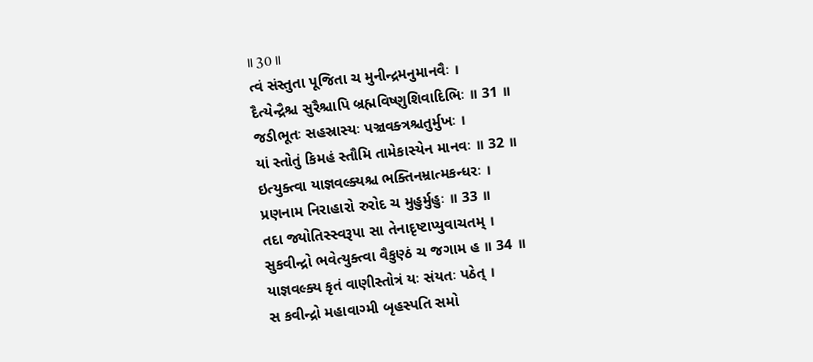॥ 30 ॥
ત્વં સંસ્તુતા પૂજિતા ચ મુનીન્દ્રમનુમાનવૈઃ ।
દૈત્યેન્દ્રૈશ્ચ સુરૈશ્ચાપિ બ્રહ્મવિષ્ણુશિવાદિભિઃ ॥ 31 ॥
જડીભૂતઃ સહસ્રાસ્યઃ પઞ્ચવક્ત્રશ્ચતુર્મુખઃ ।
યાં સ્તોતું કિમહં સ્તૌમિ તામેકાસ્યેન માનવઃ ॥ 32 ॥
ઇત્યુક્ત્વા યાજ્ઞવલ્ક્યશ્ચ ભક્તિનમ્રાત્મકન્ધરઃ ।
પ્રણનામ નિરાહારો રુરોદ ચ મુહુર્મુહુઃ ॥ 33 ॥
તદા જ્યોતિસ્સ્વરૂપા સા તેનાદૃષ્ટાપ્યુવાચતમ્ ।
સુકવીન્દ્રો ભવેત્યુક્ત્વા વૈકુણ્ઠં ચ જગામ હ ॥ 34 ॥
યાજ્ઞવલ્ક્ય કૃતં વાણીસ્તોત્રં યઃ સંયતઃ પઠેત્ ।
સ કવીન્દ્રો મહાવાગ્મી બૃહસ્પતિ સમો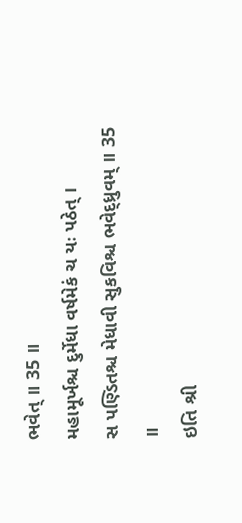ભવેત્ ॥ 35 ॥
મહામૂર્ખશ્ચ દુર્મેધા વર્ષમેકં ચ યઃ પઠેત્ ।
સ પણ્ડિતશ્ચ મેધાવી સુકવિશ્ચ ભવેદ્ધ્રુવમ્ ॥ 35 ॥
ઇતિ શ્રી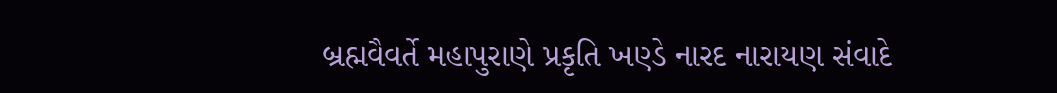બ્રહ્મવૈવર્તે મહાપુરાણે પ્રકૃતિ ખણ્ડે નારદ નારાયણ સંવાદે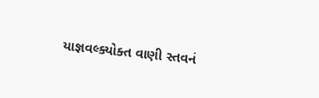યાજ્ઞવલ્ક્યોક્ત વાણી સ્તવનં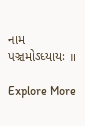નામ પઞ્ચમોઽધ્યાયઃ ॥

Explore More